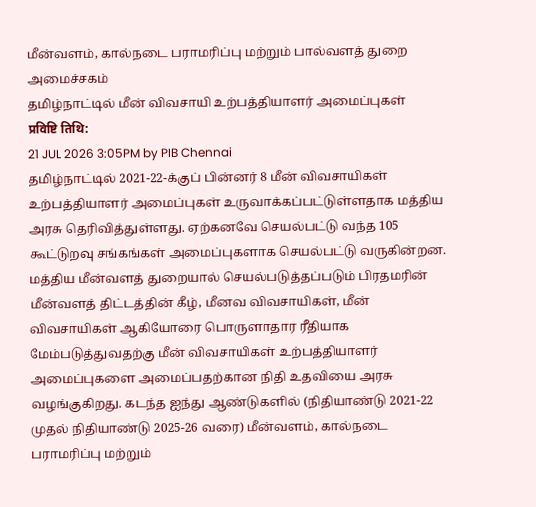மீன்வளம், கால்நடை பராமரிப்பு மற்றும் பால்வளத் துறை அமைச்சகம்
தமிழ்நாட்டில் மீன் விவசாயி உற்பத்தியாளர் அமைப்புகள்
प्रविष्टि तिथि:
21 JUL 2026 3:05PM by PIB Chennai
தமிழ்நாட்டில் 2021-22-க்குப் பின்னர் 8 மீன் விவசாயிகள் உற்பத்தியாளர் அமைப்புகள் உருவாக்கப்பட்டுள்ளதாக மத்திய அரசு தெரிவித்துள்ளது. ஏற்கனவே செயல்பட்டு வந்த 105 கூட்டுறவு சங்கங்கள் அமைப்புகளாக செயல்பட்டு வருகின்றன.
மத்திய மீன்வளத் துறையால் செயல்படுத்தப்படும் பிரதமரின் மீன்வளத் திட்டத்தின் கீழ், மீனவ விவசாயிகள், மீன் விவசாயிகள் ஆகியோரை பொருளாதார ரீதியாக மேம்படுத்துவதற்கு மீன் விவசாயிகள் உற்பத்தியாளர் அமைப்புகளை அமைப்பதற்கான நிதி உதவியை அரசு வழங்குகிறது. கடந்த ஐந்து ஆண்டுகளில் (நிதியாண்டு 2021-22 முதல் நிதியாண்டு 2025-26 வரை) மீன்வளம், கால்நடை பராமரிப்பு மற்றும்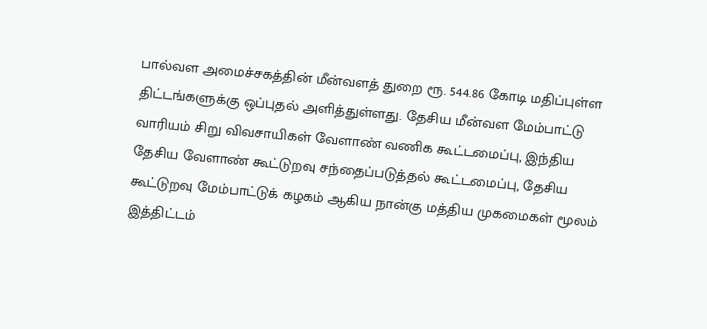பால்வள அமைச்சகத்தின் மீன்வளத் துறை ரூ. 544.86 கோடி மதிப்புள்ள திட்டங்களுக்கு ஒப்புதல் அளித்துள்ளது. தேசிய மீன்வள மேம்பாட்டு வாரியம் சிறு விவசாயிகள் வேளாண் வணிக கூட்டமைப்பு, இந்திய தேசிய வேளாண் கூட்டுறவு சந்தைப்படுத்தல் கூட்டமைப்பு, தேசிய கூட்டுறவு மேம்பாட்டுக் கழகம் ஆகிய நான்கு மத்திய முகமைகள் மூலம் இத்திட்டம்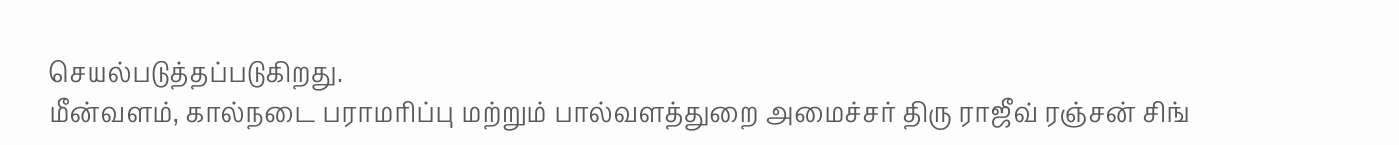செயல்படுத்தப்படுகிறது.
மீன்வளம், கால்நடை பராமரிப்பு மற்றும் பால்வளத்துறை அமைச்சர் திரு ராஜீவ் ரஞ்சன் சிங்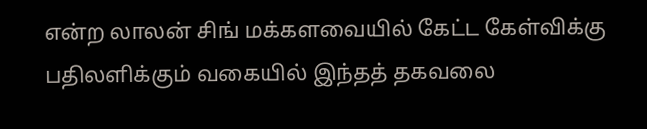என்ற லாலன் சிங் மக்களவையில் கேட்ட கேள்விக்கு பதிலளிக்கும் வகையில் இந்தத் தகவலை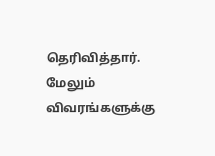தெரிவித்தார்.
மேலும் விவரங்களுக்கு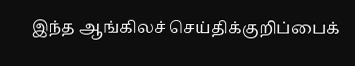இந்த ஆங்கிலச் செய்திக்குறிப்பைக்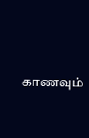காணவும்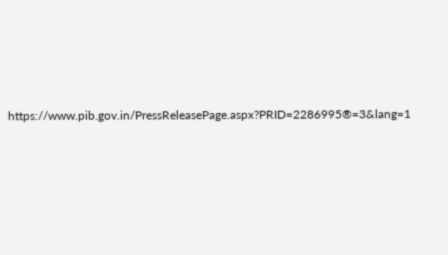https://www.pib.gov.in/PressReleasePage.aspx?PRID=2286995®=3&lang=1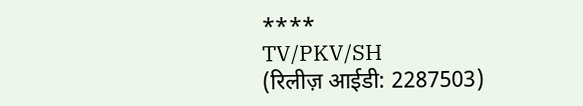****
TV/PKV/SH
(रिलीज़ आईडी: 2287503)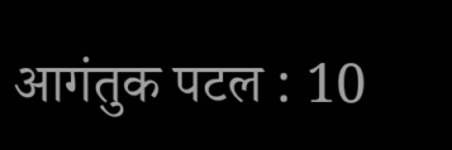आगंतुक पटल : 10